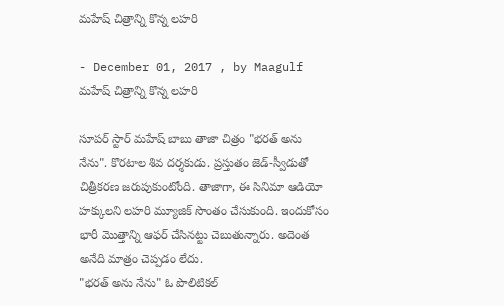మహేష్ చిత్రాన్ని కొన్న లహరి

- December 01, 2017 , by Maagulf
మహేష్ చిత్రాన్ని కొన్న లహరి

సూపర్ స్టార్ మహేష్ బాబు తాజా చిత్రం "భరత్ అను నేను". కొరటాల శివ దర్శకుడు. ప్రస్తుతం జెడ్-స్వీడుతో చిత్రీకరణ జరుపుకుంటోంది. తాజాగా, ఈ సినిమా ఆడియో హక్కులని లహరి మ్యూజిక్ సొంతం చేసుకుంది. ఇందుకోసం భారీ మొత్తాన్ని ఆఫర్ చేసినట్టు చెబుతున్నారు. అదెంత అనేది మాత్రం చెప్పడం లేదు.
"భరత్ అను నేను" ఓ పొలిటికల్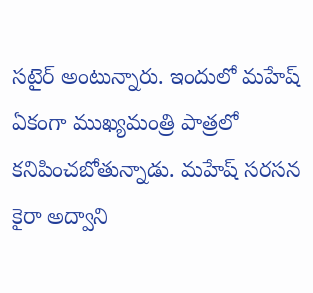సటైర్ అంటున్నారు. ఇందులో మహేష్ ఏకంగా ముఖ్యమంత్రి పాత్రలో కనిపించబోతున్నాడు. మహేష్ సరసన కైరా అద్వాని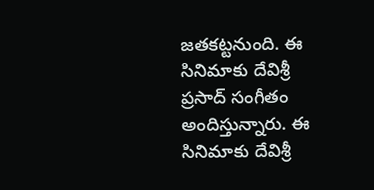జతకట్టనుంది. ఈ సినిమాకు దేవిశ్రీ ప్రసాద్ సంగీతం అందిస్తున్నారు. ఈ సినిమాకు దేవిశ్రీ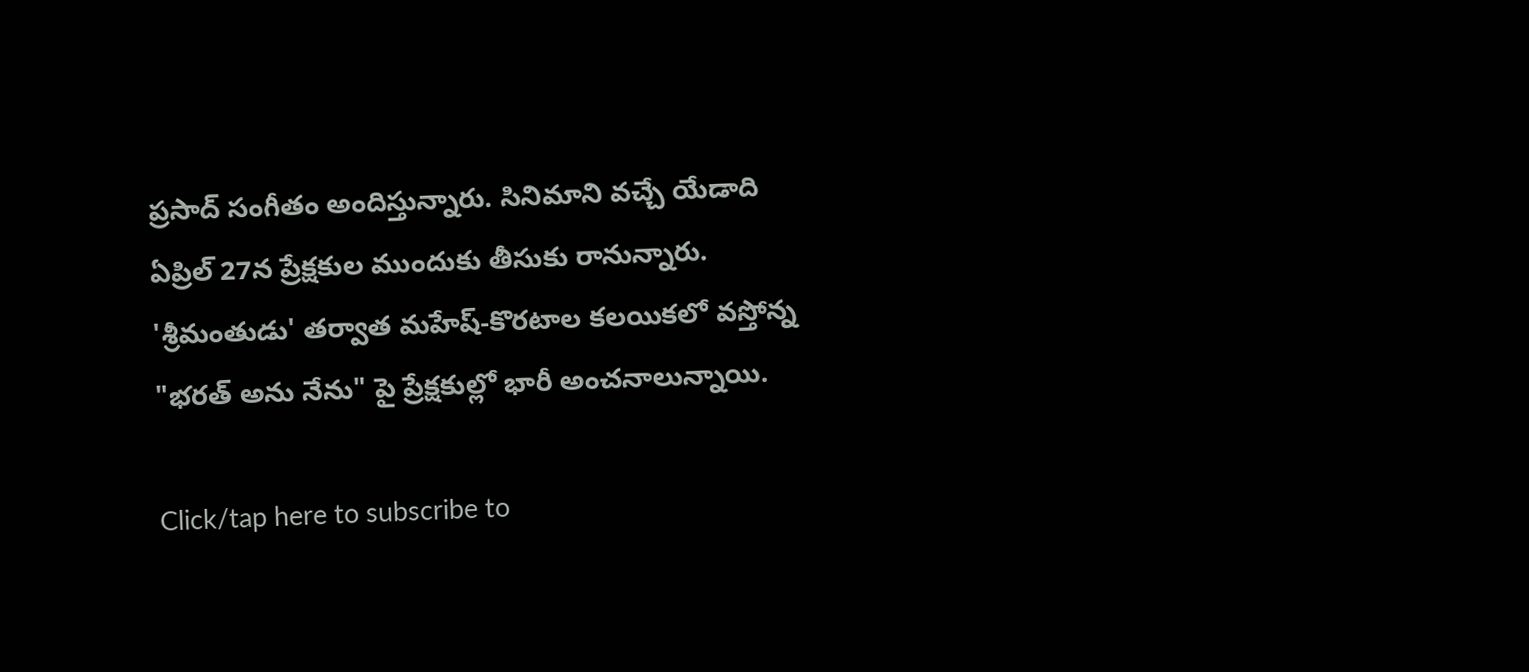ప్రసాద్ సంగీతం అందిస్తున్నారు. సినిమాని వచ్చే యేడాది ఏప్రిల్ 27న ప్రేక్షకుల ముందుకు తీసుకు రానున్నారు. 'శ్రీమంతుడు' తర్వాత మహేష్-కొరటాల కలయికలో వస్తోన్న "భరత్ అను నేను" పై ప్రేక్షకుల్లో భారీ అంచనాలున్నాయి.

Click/tap here to subscribe to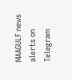MAAGULF news alerts on Telegram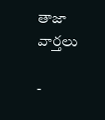తాజా వార్తలు

-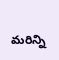మరిన్ని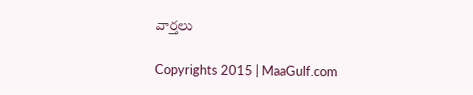వార్తలు

Copyrights 2015 | MaaGulf.com